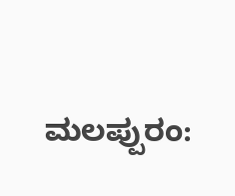ಮಲಪ್ಪುರಂ: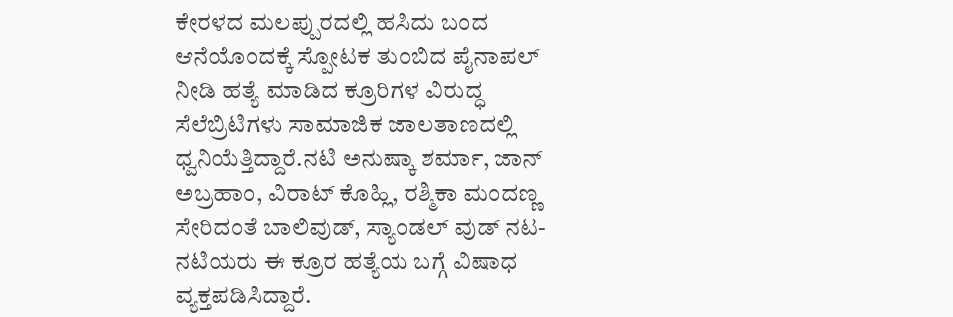ಕೇರಳದ ಮಲಪ್ಪುರದಲ್ಲಿ ಹಸಿದು ಬಂದ ಆನೆಯೊಂದಕ್ಕೆ ಸ್ಪೋಟಕ ತುಂಬಿದ ಪೈನಾಪಲ್ ನೀಡಿ ಹತ್ಯೆ ಮಾಡಿದ ಕ್ರೂರಿಗಳ ವಿರುದ್ಧ ಸೆಲೆಬ್ರಿಟಿಗಳು ಸಾಮಾಜಿಕ ಜಾಲತಾಣದಲ್ಲಿ ಧ್ವನಿಯೆತ್ತಿದ್ದಾರೆ.ನಟಿ ಅನುಷ್ಕಾ ಶರ್ಮಾ, ಜಾನ್ ಅಬ್ರಹಾಂ, ವಿರಾಟ್ ಕೊಹ್ಲಿ, ರಶ್ಮಿಕಾ ಮಂದಣ್ಣ ಸೇರಿದಂತೆ ಬಾಲಿವುಡ್, ಸ್ಯಾಂಡಲ್ ವುಡ್ ನಟ-ನಟಿಯರು ಈ ಕ್ರೂರ ಹತ್ಯೆಯ ಬಗ್ಗೆ ವಿಷಾಧ ವ್ಯಕ್ತಪಡಿಸಿದ್ದಾರೆ.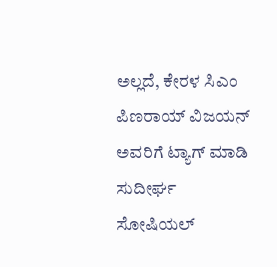ಅಲ್ಲದೆ, ಕೇರಳ ಸಿಎಂ ಪಿಣರಾಯ್ ವಿಜಯನ್ ಅವರಿಗೆ ಟ್ಯಾಗ್ ಮಾಡಿ ಸುದೀರ್ಘ ಸೋಷಿಯಲ್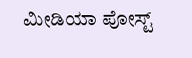ಮೀಡಿಯಾ ಪೋಸ್ಟ್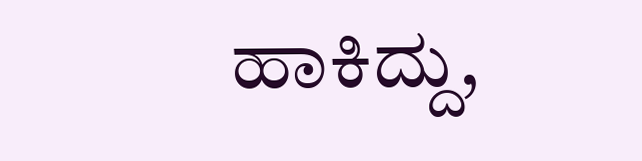ಹಾಕಿದ್ದು,